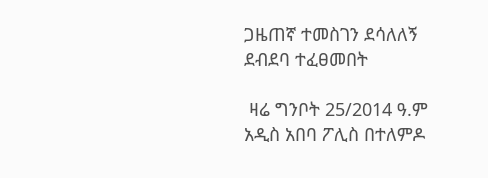ጋዜጠኛ ተመስገን ደሳለለኝ ደብደባ ተፈፀመበት

 ዛሬ ግንቦት 25/2014 ዓ.ም አዲስ አበባ ፖሊስ በተለምዶ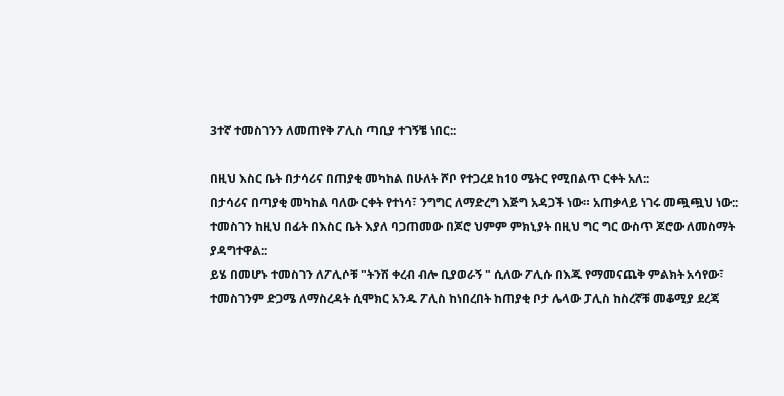3ተኛ ተመስገንን ለመጠየቅ ፖሊስ ጣቢያ ተገኝቼ ነበር::

በዚህ እስር ቤት በታሳሪና በጠያቂ መካከል በሁለት ሾቦ የተጋረደ ከ10 ሜትር የሚበልጥ ርቀት አለ::
በታሳሪና በጣያቂ መካከል ባለው ርቀት የተነሳ፣ ንግግር ለማድረግ እጅግ አዳጋች ነው። አጠቃላይ ነገሩ መጯጯህ ነው::
ተመስገን ከዚህ በፊት በእስር ቤት እያለ ባጋጠመው በጆሮ ህምም ምክኒያት በዚህ ግር ግር ውስጥ ጆሮው ለመስማት ያዳግተዋል::
ይሄ በመሆኑ ተመስገን ለፖሊሶቹ "ትንሽ ቀረብ ብሎ ቢያወራኝ " ሲለው ፖሊሱ በእጁ የማመናጨቅ ምልክት አሳየው፣ ተመስገንም ድጋሜ ለማስረዳት ሲሞክር አንዱ ፖሊስ ከነበረበት ከጠያቂ ቦታ ሌላው ፓሊስ ከስረኛቹ መቆሚያ ደረጃ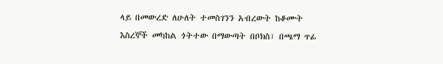ላይ በመውረድ ለሁለት ተመስገንን አብረውት ከቆሙት እስረኞች መካከል ጎትተው በማውጣት በቦክስ፣ በጫማ ጥፊ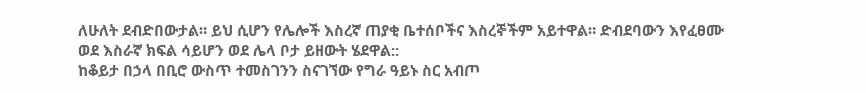ለሁለት ደብድበውታል። ይህ ሲሆን የሌሎች እስረኛ ጠያቂ ቤተሰቦችና እስረኞችም አይተዋል። ድብደባውን እየፈፀሙ ወደ እስራኛ ክፍል ሳይሆን ወደ ሌላ ቦታ ይዘውት ሄደዋል::
ከቆይታ በኃላ በቢሮ ውስጥ ተመስገንን ስናገኘው የግራ ዓይኑ ስር አብጦ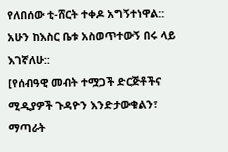የለበሰው ቲ-ሸርት ተቀዶ አግኝተነዋል::
አሁን ከእስር ቤቱ አስወጥተውኝ በሩ ላይ እገኛለሁ::
[የሰብዓዊ መብት ተሟጋች ድርጅቶችና ሚዲያዎች ጉዳዮን እንድታውቁልን፣ ማጣራት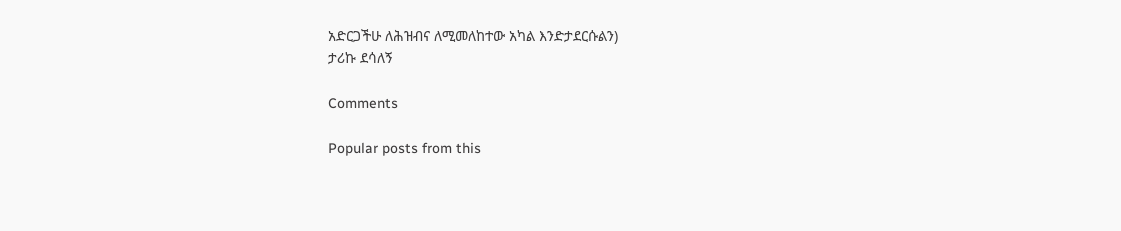አድርጋችሁ ለሕዝብና ለሚመለከተው አካል እንድታደርሱልን)
ታሪኩ ደሳለኝ

Comments

Popular posts from this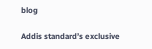blog

Addis standard’s exclusive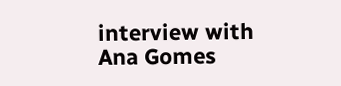interview with Ana Gomes